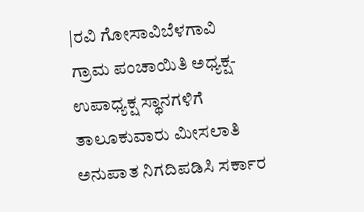|ರವಿ ಗೋಸಾವಿಬೆಳಗಾವಿ
ಗ್ರಾಮ ಪಂಚಾಯಿತಿ ಅಧ್ಯಕ್ಷ-ಉಪಾಧ್ಯಕ್ಷ ಸ್ಥಾನಗಳಿಗೆ ತಾಲೂಕುವಾರು ಮೀಸಲಾತಿ ಅನುಪಾತ ನಿಗದಿಪಡಿಸಿ ಸರ್ಕಾರ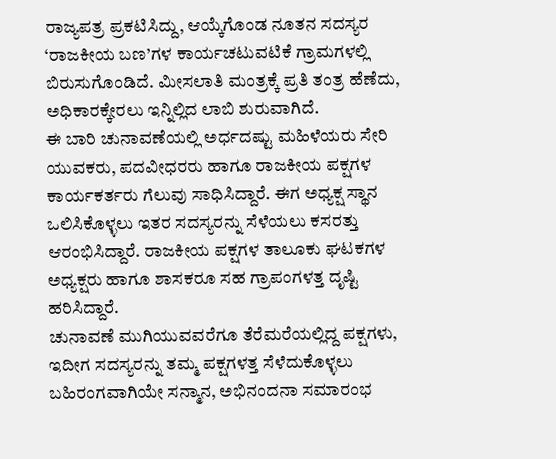ರಾಜ್ಯಪತ್ರ ಪ್ರಕಟಿಸಿದ್ದು, ಆಯ್ಕೆಗೊಂಡ ನೂತನ ಸದಸ್ಯರ ‘ರಾಜಕೀಯ ಬಣ’ಗಳ ಕಾರ್ಯಚಟುವಟಿಕೆ ಗ್ರಾಮಗಳಲ್ಲಿ ಬಿರುಸುಗೊಂಡಿದೆ. ಮೀಸಲಾತಿ ಮಂತ್ರಕ್ಕೆ ಪ್ರತಿ ತಂತ್ರ ಹೆಣೆದು, ಅಧಿಕಾರಕ್ಕೇರಲು ಇನ್ನಿಲ್ಲಿದ ಲಾಬಿ ಶುರುವಾಗಿದೆ.
ಈ ಬಾರಿ ಚುನಾವಣೆಯಲ್ಲಿ ಅರ್ಧದಷ್ಟು ಮಹಿಳೆಯರು ಸೇರಿ ಯುವಕರು, ಪದವೀಧರರು ಹಾಗೂ ರಾಜಕೀಯ ಪಕ್ಷಗಳ ಕಾರ್ಯಕರ್ತರು ಗೆಲುವು ಸಾಧಿಸಿದ್ದಾರೆ. ಈಗ ಅಧ್ಯಕ್ಷ ಸ್ಥಾನ ಒಲಿಸಿಕೊಳ್ಳಲು ಇತರ ಸದಸ್ಯರನ್ನು ಸೆಳೆಯಲು ಕಸರತ್ತು ಆರಂಭಿಸಿದ್ದಾರೆ. ರಾಜಕೀಯ ಪಕ್ಷಗಳ ತಾಲೂಕು ಘಟಕಗಳ ಅಧ್ಯಕ್ಷರು ಹಾಗೂ ಶಾಸಕರೂ ಸಹ ಗ್ರಾಪಂಗಳತ್ತ ದೃಷ್ಟಿ ಹರಿಸಿದ್ದಾರೆ.
ಚುನಾವಣೆ ಮುಗಿಯುವವರೆಗೂ ತೆರೆಮರೆಯಲ್ಲಿದ್ದ ಪಕ್ಷಗಳು, ಇದೀಗ ಸದಸ್ಯರನ್ನು ತಮ್ಮ ಪಕ್ಷಗಳತ್ತ ಸೆಳೆದುಕೊಳ್ಳಲು ಬಹಿರಂಗವಾಗಿಯೇ ಸನ್ಮಾನ, ಅಭಿನಂದನಾ ಸಮಾರಂಭ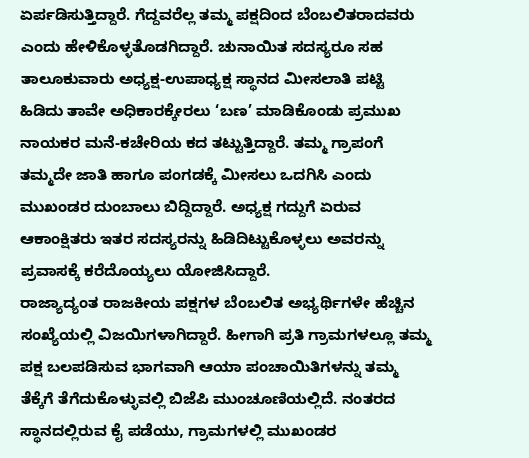ಏರ್ಪಡಿಸುತ್ತಿದ್ದಾರೆ. ಗೆದ್ದವರೆಲ್ಲ ತಮ್ಮ ಪಕ್ಷದಿಂದ ಬೆಂಬಲಿತರಾದವರು ಎಂದು ಹೇಳಿಕೊಳ್ಳತೊಡಗಿದ್ದಾರೆ. ಚುನಾಯಿತ ಸದಸ್ಯರೂ ಸಹ ತಾಲೂಕುವಾರು ಅಧ್ಯಕ್ಷ-ಉಪಾಧ್ಯಕ್ಷ ಸ್ಥಾನದ ಮೀಸಲಾತಿ ಪಟ್ಟಿ ಹಿಡಿದು ತಾವೇ ಅಧಿಕಾರಕ್ಕೇರಲು ‘ಬಣ’ ಮಾಡಿಕೊಂಡು ಪ್ರಮುಖ ನಾಯಕರ ಮನೆ-ಕಚೇರಿಯ ಕದ ತಟ್ಟುತ್ತಿದ್ದಾರೆ. ತಮ್ಮ ಗ್ರಾಪಂಗೆ ತಮ್ಮದೇ ಜಾತಿ ಹಾಗೂ ಪಂಗಡಕ್ಕೆ ಮೀಸಲು ಒದಗಿಸಿ ಎಂದು ಮುಖಂಡರ ದುಂಬಾಲು ಬಿದ್ದಿದ್ದಾರೆ. ಅಧ್ಯಕ್ಷ ಗದ್ದುಗೆ ಏರುವ ಆಕಾಂಕ್ಷಿತರು ಇತರ ಸದಸ್ಯರನ್ನು ಹಿಡಿದಿಟ್ಟುಕೊಳ್ಳಲು ಅವರನ್ನು ಪ್ರವಾಸಕ್ಕೆ ಕರೆದೊಯ್ಯಲು ಯೋಜಿಸಿದ್ದಾರೆ.
ರಾಜ್ಯಾದ್ಯಂತ ರಾಜಕೀಯ ಪಕ್ಷಗಳ ಬೆಂಬಲಿತ ಅಭ್ಯರ್ಥಿಗಳೇ ಹೆಚ್ಚಿನ ಸಂಖ್ಯೆಯಲ್ಲಿ ವಿಜಯಿಗಳಾಗಿದ್ದಾರೆ. ಹೀಗಾಗಿ ಪ್ರತಿ ಗ್ರಾಮಗಳಲ್ಲೂ ತಮ್ಮ ಪಕ್ಷ ಬಲಪಡಿಸುವ ಭಾಗವಾಗಿ ಆಯಾ ಪಂಚಾಯಿತಿಗಳನ್ನು ತಮ್ಮ ತೆಕ್ಕೆಗೆ ತೆಗೆದುಕೊಳ್ಳುವಲ್ಲಿ ಬಿಜೆಪಿ ಮುಂಚೂಣಿಯಲ್ಲಿದೆ. ನಂತರದ ಸ್ಥಾನದಲ್ಲಿರುವ ಕೈ ಪಡೆಯು, ಗ್ರಾಮಗಳಲ್ಲಿ ಮುಖಂಡರ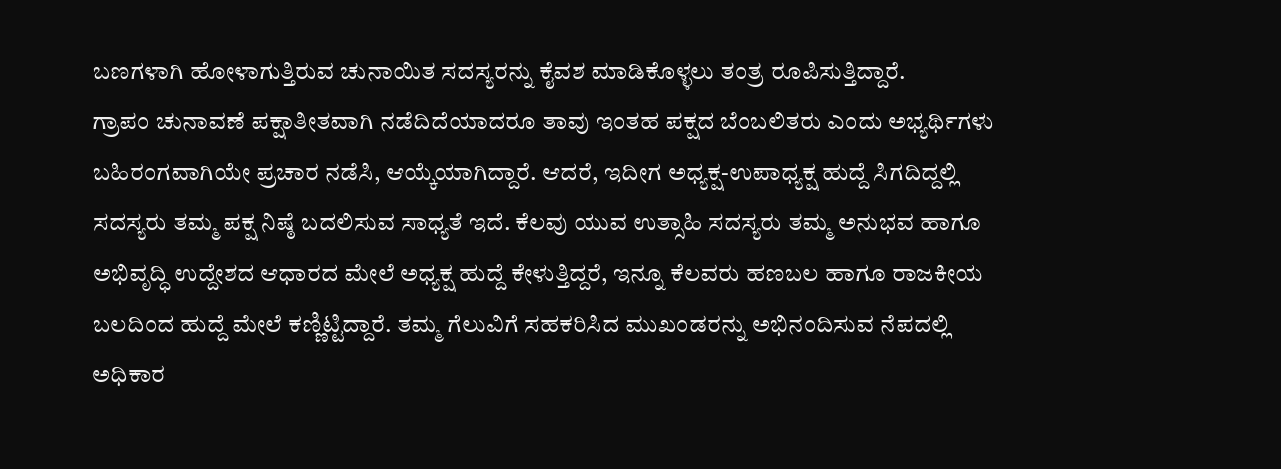ಬಣಗಳಾಗಿ ಹೋಳಾಗುತ್ತಿರುವ ಚುನಾಯಿತ ಸದಸ್ಯರನ್ನು ಕೈವಶ ಮಾಡಿಕೊಳ್ಳಲು ತಂತ್ರ ರೂಪಿಸುತ್ತಿದ್ದಾರೆ.
ಗ್ರಾಪಂ ಚುನಾವಣೆ ಪಕ್ಷಾತೀತವಾಗಿ ನಡೆದಿದೆಯಾದರೂ ತಾವು ಇಂತಹ ಪಕ್ಷದ ಬೆಂಬಲಿತರು ಎಂದು ಅಭ್ಯರ್ಥಿಗಳು ಬಹಿರಂಗವಾಗಿಯೇ ಪ್ರಚಾರ ನಡೆಸಿ, ಆಯ್ಕೆಯಾಗಿದ್ದಾರೆ. ಆದರೆ, ಇದೀಗ ಅಧ್ಯಕ್ಷ-ಉಪಾಧ್ಯಕ್ಷ ಹುದ್ದೆ ಸಿಗದಿದ್ದಲ್ಲಿ ಸದಸ್ಯರು ತಮ್ಮ ಪಕ್ಷ ನಿಷ್ಠೆ ಬದಲಿಸುವ ಸಾಧ್ಯತೆ ಇದೆ. ಕೆಲವು ಯುವ ಉತ್ಸಾಹಿ ಸದಸ್ಯರು ತಮ್ಮ ಅನುಭವ ಹಾಗೂ ಅಭಿವೃದ್ಧಿ ಉದ್ದೇಶದ ಆಧಾರದ ಮೇಲೆ ಅಧ್ಯಕ್ಷ ಹುದ್ದೆ ಕೇಳುತ್ತಿದ್ದರೆ, ಇನ್ನೂ ಕೆಲವರು ಹಣಬಲ ಹಾಗೂ ರಾಜಕೀಯ ಬಲದಿಂದ ಹುದ್ದೆ ಮೇಲೆ ಕಣ್ಣಿಟ್ಟಿದ್ದಾರೆ. ತಮ್ಮ ಗೆಲುವಿಗೆ ಸಹಕರಿಸಿದ ಮುಖಂಡರನ್ನು ಅಭಿನಂದಿಸುವ ನೆಪದಲ್ಲಿ ಅಧಿಕಾರ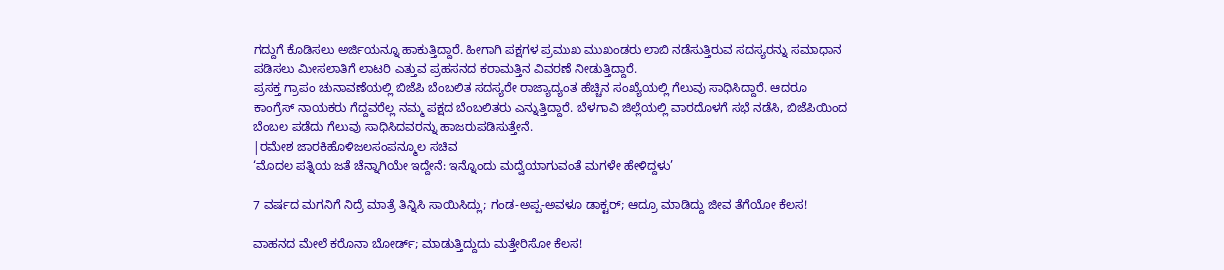ಗದ್ದುಗೆ ಕೊಡಿಸಲು ಅರ್ಜಿಯನ್ನೂ ಹಾಕುತ್ತಿದ್ದಾರೆ. ಹೀಗಾಗಿ ಪಕ್ಷಗಳ ಪ್ರಮುಖ ಮುಖಂಡರು ಲಾಬಿ ನಡೆಸುತ್ತಿರುವ ಸದಸ್ಯರನ್ನು ಸಮಾಧಾನ ಪಡಿಸಲು ಮೀಸಲಾತಿಗೆ ಲಾಟರಿ ಎತ್ತುವ ಪ್ರಹಸನದ ಕರಾಮತ್ತಿನ ವಿವರಣೆ ನೀಡುತ್ತಿದ್ದಾರೆ.
ಪ್ರಸಕ್ತ ಗ್ರಾಪಂ ಚುನಾವಣೆಯಲ್ಲಿ ಬಿಜೆಪಿ ಬೆಂಬಲಿತ ಸದಸ್ಯರೇ ರಾಜ್ಯಾದ್ಯಂತ ಹೆಚ್ಚಿನ ಸಂಖ್ಯೆಯಲ್ಲಿ ಗೆಲುವು ಸಾಧಿಸಿದ್ದಾರೆ. ಆದರೂ ಕಾಂಗ್ರೆಸ್ ನಾಯಕರು ಗೆದ್ದವರೆಲ್ಲ ನಮ್ಮ ಪಕ್ಷದ ಬೆಂಬಲಿತರು ಎನ್ನುತ್ತಿದ್ದಾರೆ. ಬೆಳಗಾವಿ ಜಿಲ್ಲೆಯಲ್ಲಿ ವಾರದೊಳಗೆ ಸಭೆ ನಡೆಸಿ, ಬಿಜೆಪಿಯಿಂದ ಬೆಂಬಲ ಪಡೆದು ಗೆಲುವು ಸಾಧಿಸಿದವರನ್ನು ಹಾಜರುಪಡಿಸುತ್ತೇನೆ.
|ರಮೇಶ ಜಾರಕಿಹೊಳಿಜಲಸಂಪನ್ಮೂಲ ಸಚಿವ
‘ಮೊದಲ ಪತ್ನಿಯ ಜತೆ ಚೆನ್ನಾಗಿಯೇ ಇದ್ದೇನೆ: ಇನ್ನೊಂದು ಮದ್ವೆಯಾಗುವಂತೆ ಮಗಳೇ ಹೇಳಿದ್ದಳು’

7 ವರ್ಷದ ಮಗನಿಗೆ ನಿದ್ರೆ ಮಾತ್ರೆ ತಿನ್ನಿಸಿ ಸಾಯಿಸಿದ್ಲು; ಗಂಡ-ಅಪ್ಪ-ಅವಳೂ ಡಾಕ್ಟರ್; ಆದ್ರೂ ಮಾಡಿದ್ದು ಜೀವ ತೆಗೆಯೋ ಕೆಲಸ!

ವಾಹನದ ಮೇಲೆ ಕರೊನಾ ಬೋರ್ಡ್; ಮಾಡುತ್ತಿದ್ದುದು ಮತ್ತೇರಿಸೋ ಕೆಲಸ!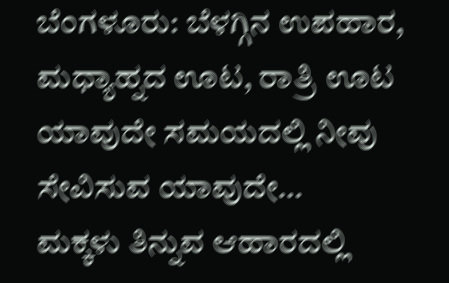ಬೆಂಗಳೂರು: ಬೆಳಗ್ಗಿನ ಉಪಹಾರ, ಮಧ್ಯಾಹ್ನದ ಊಟ, ರಾತ್ರಿ ಊಟ ಯಾವುದೇ ಸಮಯದಲ್ಲಿ ನೀವು ಸೇವಿಸುವ ಯಾವುದೇ…
ಮಕ್ಕಳು ತಿನ್ನುವ ಆಹಾರದಲ್ಲಿ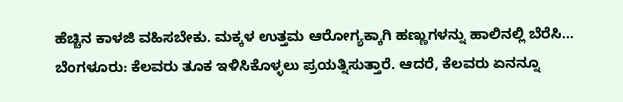ಹೆಚ್ಚಿನ ಕಾಳಜಿ ವಹಿಸಬೇಕು. ಮಕ್ಕಳ ಉತ್ತಮ ಆರೋಗ್ಯಕ್ಕಾಗಿ ಹಣ್ಣುಗಳನ್ನು ಹಾಲಿನಲ್ಲಿ ಬೆರೆಸಿ…
ಬೆಂಗಳೂರು: ಕೆಲವರು ತೂಕ ಇಳಿಸಿಕೊಳ್ಳಲು ಪ್ರಯತ್ನಿಸುತ್ತಾರೆ. ಆದರೆ, ಕೆಲವರು ಏನನ್ನೂ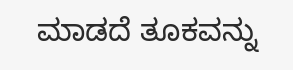ಮಾಡದೆ ತೂಕವನ್ನು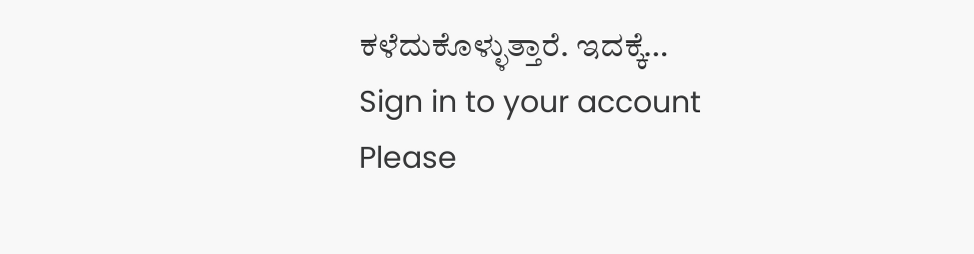ಕಳೆದುಕೊಳ್ಳುತ್ತಾರೆ. ಇದಕ್ಕೆ…
Sign in to your account
Please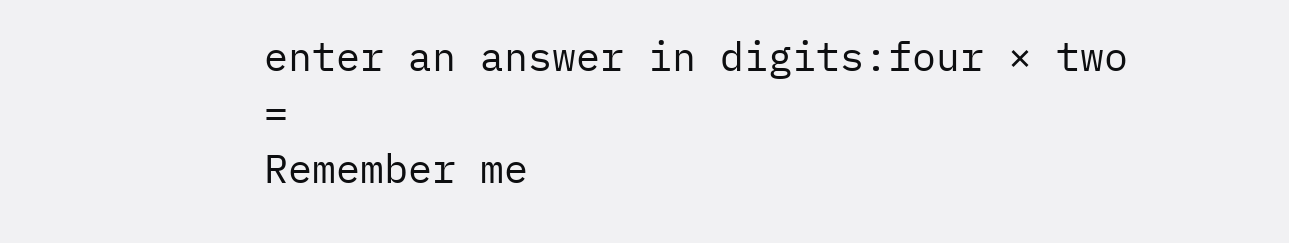enter an answer in digits:four × two =
Remember me